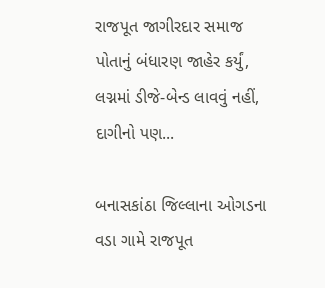રાજપૂત જાગીરદાર સમાજ પોતાનું બંધારણ જાહેર કર્યું, લગ્નમાં ડીજે-બેન્ડ લાવવું નહીં, દાગીનો પણ...

બનાસકાંઠા જિલ્લાના ઓગડના વડા ગામે રાજપૂત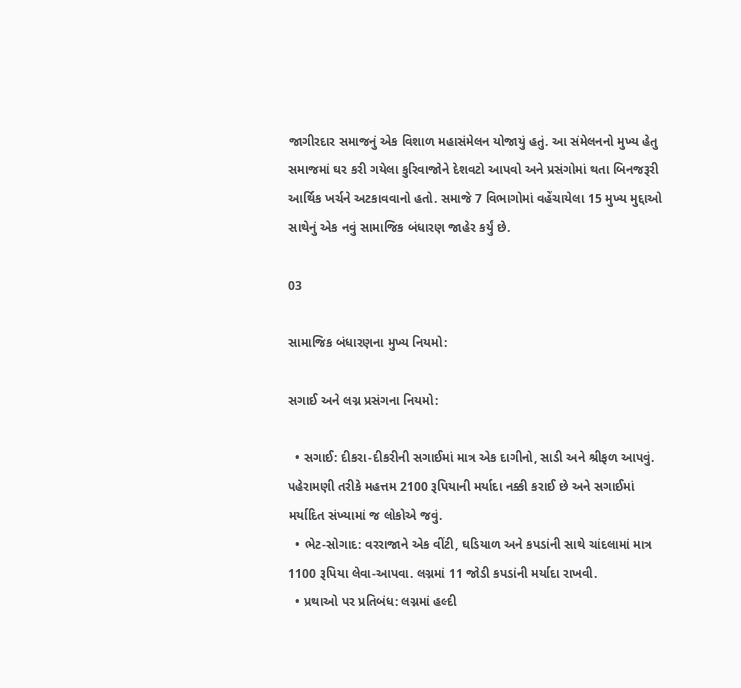જાગીરદાર સમાજનું એક વિશાળ મહાસંમેલન યોજાયું હતું. આ સંમેલનનો મુખ્ય હેતુ સમાજમાં ઘર કરી ગયેલા કુરિવાજોને દેશવટો આપવો અને પ્રસંગોમાં થતા બિનજરૂરી આર્થિક ખર્ચને અટકાવવાનો હતો. સમાજે 7 વિભાગોમાં વહેંચાયેલા 15 મુખ્ય મુદ્દાઓ સાથેનું એક નવું સામાજિક બંધારણ જાહેર કર્યું છે.

03

સામાજિક બંધારણના મુખ્ય નિયમો:

સગાઈ અને લગ્ન પ્રસંગના નિયમો:

  • સગાઈ: દીકરા-દીકરીની સગાઈમાં માત્ર એક દાગીનો, સાડી અને શ્રીફળ આપવું. પહેરામણી તરીકે મહત્તમ 2100 રૂપિયાની મર્યાદા નક્કી કરાઈ છે અને સગાઈમાં મર્યાદિત સંખ્યામાં જ લોકોએ જવું.
  • ભેટ-સોગાદ: વરરાજાને એક વીંટી, ઘડિયાળ અને કપડાંની સાથે ચાંદલામાં માત્ર 1100 રૂપિયા લેવા-આપવા. લગ્નમાં 11 જોડી કપડાંની મર્યાદા રાખવી.
  • પ્રથાઓ પર પ્રતિબંધ: લગ્નમાં હલ્દી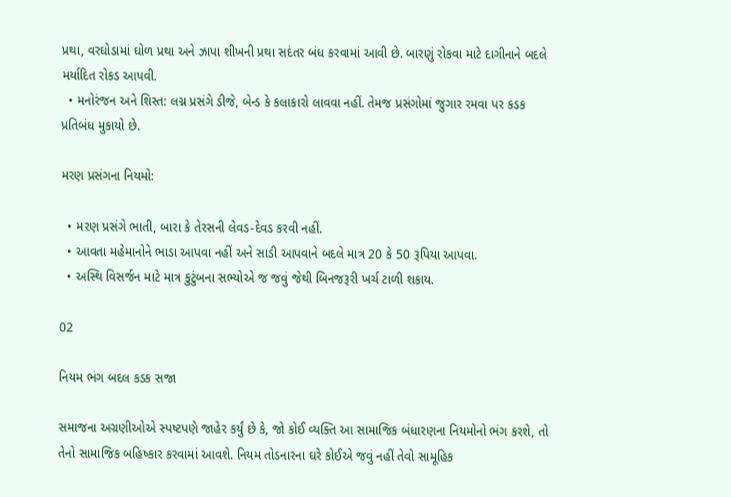પ્રથા, વરઘોડામાં ઘોળ પ્રથા અને ઝાપા શીખની પ્રથા સદંતર બંધ કરવામાં આવી છે. બારણું રોકવા માટે દાગીનાને બદલે મર્યાદિત રોકડ આપવી.
  • મનોરંજન અને શિસ્ત: લગ્ન પ્રસંગે ડીજે, બેન્ડ કે કલાકારો લાવવા નહીં. તેમજ પ્રસંગોમાં જુગાર રમવા પર કડક પ્રતિબંધ મુકાયો છે.

મરણ પ્રસંગના નિયમો:

  • મરણ પ્રસંગે ભાતી, બારા કે તેરસની લેવડ-દેવડ કરવી નહીં.
  • આવતા મહેમાનોને ભાડા આપવા નહીં અને સાડી આપવાને બદલે માત્ર 20 કે 50 રૂપિયા આપવા.
  • અસ્થિ વિસર્જન માટે માત્ર કુટુંબના સભ્યોએ જ જવું જેથી બિનજરૂરી ખર્ચ ટાળી શકાય.

02

નિયમ ભંગ બદલ કડક સજા

સમાજના અગ્રણીઓએ સ્પષ્ટપણે જાહેર કર્યું છે કે, જો કોઈ વ્યક્તિ આ સામાજિક બંધારણના નિયમોનો ભંગ કરશે, તો તેનો સામાજિક બહિષ્કાર કરવામાં આવશે. નિયમ તોડનારના ઘરે કોઈએ જવું નહીં તેવો સામૂહિક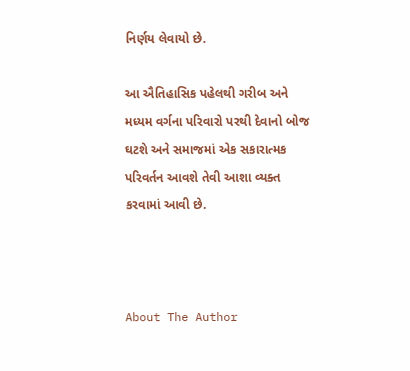નિર્ણય લેવાયો છે.

આ ઐતિહાસિક પહેલથી ગરીબ અને મધ્યમ વર્ગના પરિવારો પરથી દેવાનો બોજ ઘટશે અને સમાજમાં એક સકારાત્મક પરિવર્તન આવશે તેવી આશા વ્યક્ત કરવામાં આવી છે.



About The Author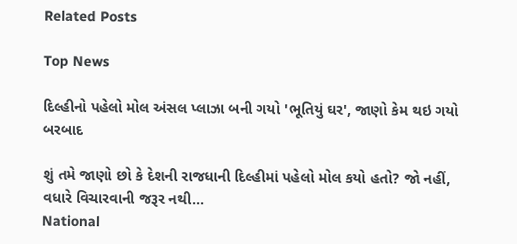Related Posts

Top News

દિલ્હીનો પહેલો મોલ અંસલ પ્લાઝા બની ગયો 'ભૂતિયું ઘર', જાણો કેમ થઇ ગયો બરબાદ

શું તમે જાણો છો કે દેશની રાજધાની દિલ્હીમાં પહેલો મોલ કયો હતો? જો નહીં, વધારે વિચારવાની જરૂર નથી...
National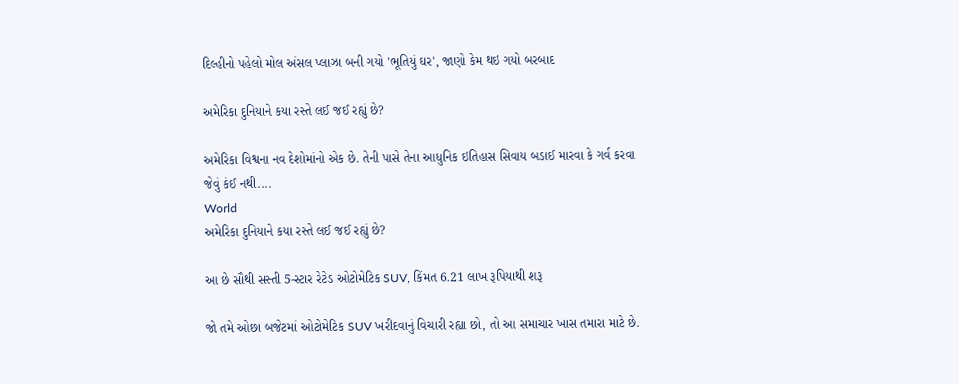દિલ્હીનો પહેલો મોલ અંસલ પ્લાઝા બની ગયો 'ભૂતિયું ઘર', જાણો કેમ થઇ ગયો બરબાદ

અમેરિકા દુનિયાને કયા રસ્તે લઈ જઈ રહ્યું છે?

અમેરિકા વિશ્વના નવ દેશોમાંનો એક છે. તેની પાસે તેના આધુનિક ઇતિહાસ સિવાય બડાઈ મારવા કે ગર્વ કરવા જેવું કંઈ નથી....
World
અમેરિકા દુનિયાને કયા રસ્તે લઈ જઈ રહ્યું છે?

આ છે સૌથી સસ્તી 5-સ્ટાર રેટેડ ઓટોમેટિક SUV, કિંમત 6.21 લાખ રૂપિયાથી શરૂ

જો તમે ઓછા બજેટમાં ઓટોમેટિક SUV ખરીદવાનું વિચારી રહ્યા છો, તો આ સમાચાર ખાસ તમારા માટે છે.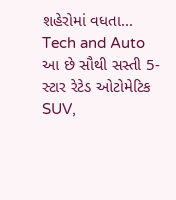શહેરોમાં વધતા...
Tech and Auto
આ છે સૌથી સસ્તી 5-સ્ટાર રેટેડ ઓટોમેટિક SUV,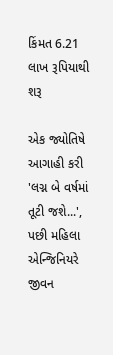કિંમત 6.21 લાખ રૂપિયાથી શરૂ

એક જ્યોતિષે આગાહી કરી 'લગ્ન બે વર્ષમાં તૂટી જશે...', પછી મહિલા એન્જિનિયરે જીવન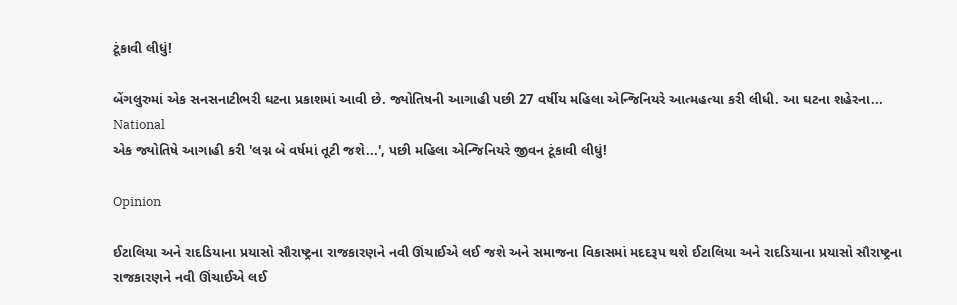ટૂંકાવી લીધું!

બેંગલુરુમાં એક સનસનાટીભરી ઘટના પ્રકાશમાં આવી છે. જ્યોતિષની આગાહી પછી 27 વર્ષીય મહિલા એન્જિનિયરે આત્મહત્યા કરી લીધી. આ ઘટના શહેરના...
National
એક જ્યોતિષે આગાહી કરી 'લગ્ન બે વર્ષમાં તૂટી જશે...', પછી મહિલા એન્જિનિયરે જીવન ટૂંકાવી લીધું!

Opinion

ઈટાલિયા અને રાદડિયાના પ્રયાસો સૌરાષ્ટ્રના રાજકારણને નવી ઊંચાઈએ લઈ જશે અને સમાજના વિકાસમાં મદદરૂપ થશે ઈટાલિયા અને રાદડિયાના પ્રયાસો સૌરાષ્ટ્રના રાજકારણને નવી ઊંચાઈએ લઈ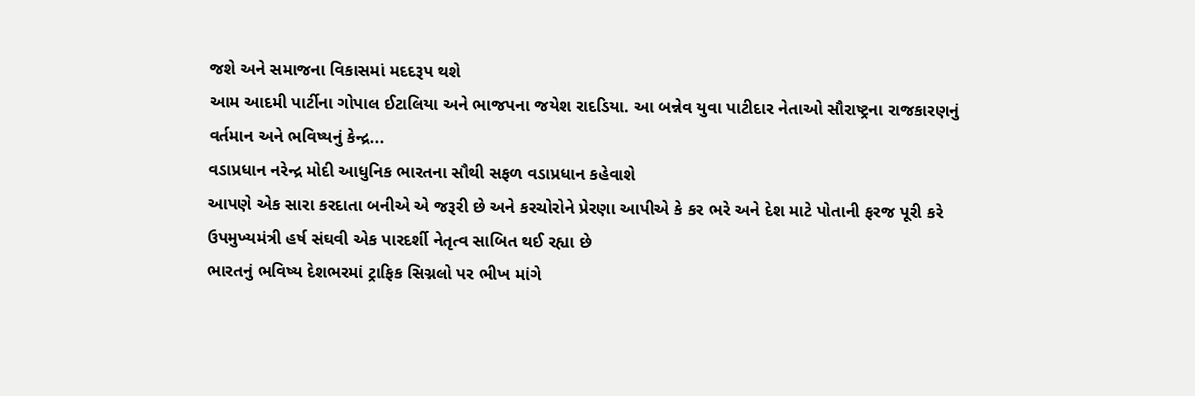જશે અને સમાજના વિકાસમાં મદદરૂપ થશે
આમ આદમી પાર્ટીના ગોપાલ ઈટાલિયા અને ભાજપના જયેશ રાદડિયા. આ બન્નેવ યુવા પાટીદાર નેતાઓ સૌરાષ્ટ્રના રાજકારણનું વર્તમાન અને ભવિષ્યનું કેન્દ્ર...
વડાપ્રધાન નરેન્દ્ર મોદી આધુનિક ભારતના સૌથી સફળ વડાપ્રધાન કહેવાશે
આપણે એક સારા કરદાતા બનીએ એ જરૂરી છે અને કરચોરોને પ્રેરણા આપીએ કે કર ભરે અને દેશ માટે પોતાની ફરજ પૂરી કરે
ઉપમુખ્યમંત્રી હર્ષ સંઘવી એક પારદર્શી નેતૃત્વ સાબિત થઈ રહ્યા છે
ભારતનું ભવિષ્ય દેશભરમાં ટ્રાફિક સિગ્નલો પર ભીખ માંગે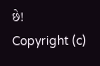છે!
Copyright (c)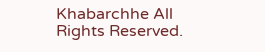Khabarchhe All Rights Reserved.